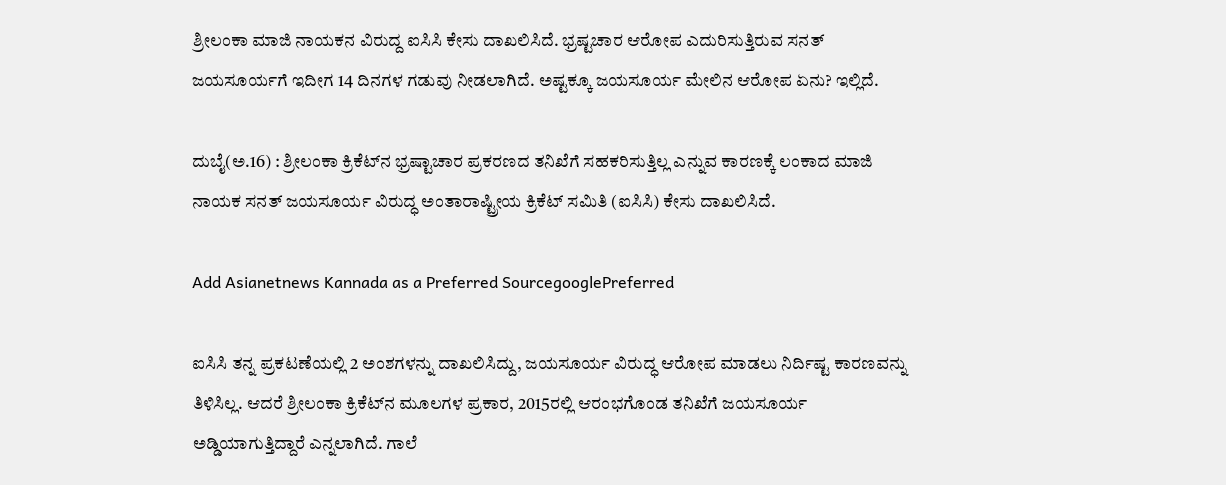ಶ್ರೀಲಂಕಾ ಮಾಜಿ ನಾಯಕನ ವಿರುದ್ದ ಐಸಿಸಿ ಕೇಸು ದಾಖಲಿಸಿದೆ. ಭ್ರಷ್ಟಚಾರ ಆರೋಪ ಎದುರಿಸುತ್ತಿರುವ ಸನತ್ ಜಯಸೂರ್ಯಗೆ ಇದೀಗ 14 ದಿನಗಳ ಗಡುವು ನೀಡಲಾಗಿದೆ. ಅಷ್ಟಕ್ಕೂ ಜಯಸೂರ್ಯ ಮೇಲಿನ ಆರೋಪ ಏನು? ಇಲ್ಲಿದೆ.

ದುಬೈ(ಅ.16) : ಶ್ರೀಲಂಕಾ ಕ್ರಿಕೆಟ್‌ನ ಭ್ರಷ್ಟಾಚಾರ ಪ್ರಕರಣದ ತನಿಖೆಗೆ ಸಹಕರಿಸುತ್ತಿಲ್ಲ ಎನ್ನುವ ಕಾರಣಕ್ಕೆ ಲಂಕಾದ ಮಾಜಿ ನಾಯಕ ಸನತ್ ಜಯಸೂರ್ಯ ವಿರುದ್ಧ ಅಂತಾರಾಷ್ಟ್ರೀಯ ಕ್ರಿಕೆಟ್ ಸಮಿತಿ (ಐಸಿಸಿ) ಕೇಸು ದಾಖಲಿಸಿದೆ.

Add Asianetnews Kannada as a Preferred SourcegooglePreferred

ಐಸಿಸಿ ತನ್ನ ಪ್ರಕಟಣೆಯಲ್ಲಿ 2 ಅಂಶಗಳನ್ನು ದಾಖಲಿಸಿದ್ದು, ಜಯಸೂರ್ಯ ವಿರುದ್ಧ ಆರೋಪ ಮಾಡಲು ನಿರ್ದಿಷ್ಟ ಕಾರಣವನ್ನು ತಿಳಿಸಿಲ್ಲ. ಆದರೆ ಶ್ರೀಲಂಕಾ ಕ್ರಿಕೆಟ್‌ನ ಮೂಲಗಳ ಪ್ರಕಾರ, 2015ರಲ್ಲಿ ಆರಂಭಗೊಂಡ ತನಿಖೆಗೆ ಜಯಸೂರ್ಯ ಅಡ್ಡಿಯಾಗುತ್ತಿದ್ದಾರೆ ಎನ್ನಲಾಗಿದೆ. ಗಾಲೆ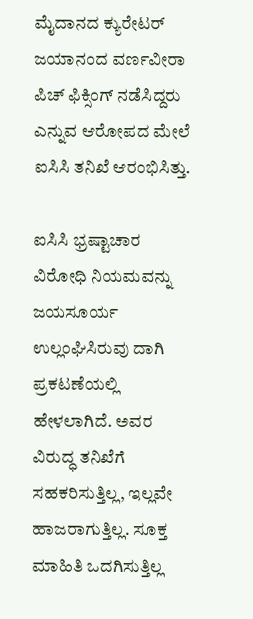ಮೈದಾನದ ಕ್ಯುರೇಟರ್ ಜಯಾನಂದ ವರ್ಣವೀರಾ ಪಿಚ್ ಫಿಕ್ಸಿಂಗ್ ನಡೆಸಿದ್ದರು ಎನ್ನುವ ಆರೋಪದ ಮೇಲೆ ಐಸಿಸಿ ತನಿಖೆ ಆರಂಭಿಸಿತ್ತು.

ಐಸಿಸಿ ಭ್ರಷ್ಟಾಚಾರ ವಿರೋಧಿ ನಿಯಮವನ್ನು ಜಯಸೂರ್ಯ ಉಲ್ಲಂಘಿಸಿರುವು ದಾಗಿ ಪ್ರಕಟಣೆಯಲ್ಲಿ ಹೇಳಲಾಗಿದೆ. ಅವರ ವಿರುದ್ಧ ತನಿಖೆಗೆ ಸಹಕರಿಸುತ್ತಿಲ್ಲ, ಇಲ್ಲವೇ ಹಾಜರಾಗುತ್ತಿಲ್ಲ. ಸೂಕ್ತ ಮಾಹಿತಿ ಒದಗಿಸುತ್ತಿಲ್ಲ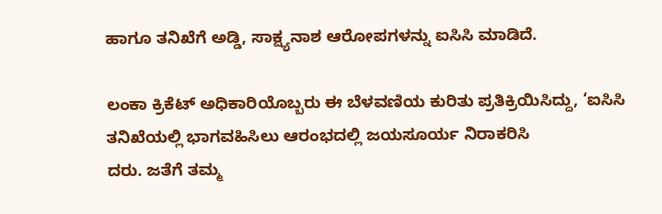ಹಾಗೂ ತನಿಖೆಗೆ ಅಡ್ಡಿ, ಸಾಕ್ಷ್ಯನಾಶ ಆರೋಪಗಳನ್ನು ಐಸಿಸಿ ಮಾಡಿದೆ.

ಲಂಕಾ ಕ್ರಿಕೆಟ್ ಅಧಿಕಾರಿಯೊಬ್ಬರು ಈ ಬೆಳವಣಿಯ ಕುರಿತು ಪ್ರತಿಕ್ರಿಯಿಸಿದ್ದು, ‘ಐಸಿಸಿ ತನಿಖೆಯಲ್ಲಿ ಭಾಗವಹಿಸಿಲು ಆರಂಭದಲ್ಲಿ ಜಯಸೂರ್ಯ ನಿರಾಕರಿಸಿ
ದರು. ಜತೆಗೆ ತಮ್ಮ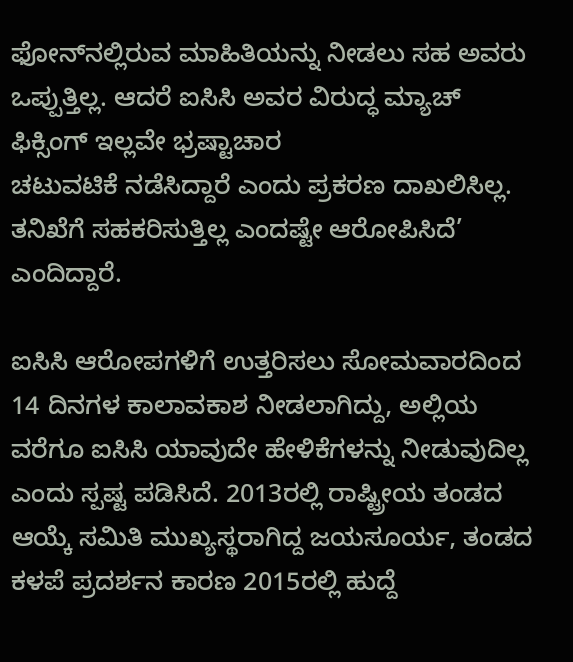ಫೋನ್‌ನಲ್ಲಿರುವ ಮಾಹಿತಿಯನ್ನು ನೀಡಲು ಸಹ ಅವರು ಒಪ್ಪುತ್ತಿಲ್ಲ. ಆದರೆ ಐಸಿಸಿ ಅವರ ವಿರುದ್ಧ ಮ್ಯಾಚ್ ಫಿಕ್ಸಿಂಗ್ ಇಲ್ಲವೇ ಭ್ರಷ್ಟಾಚಾರ
ಚಟುವಟಿಕೆ ನಡೆಸಿದ್ದಾರೆ ಎಂದು ಪ್ರಕರಣ ದಾಖಲಿಸಿಲ್ಲ. ತನಿಖೆಗೆ ಸಹಕರಿಸುತ್ತಿಲ್ಲ ಎಂದಷ್ಟೇ ಆರೋಪಿಸಿದೆ’ ಎಂದಿದ್ದಾರೆ.

ಐಸಿಸಿ ಆರೋಪಗಳಿಗೆ ಉತ್ತರಿಸಲು ಸೋಮವಾರದಿಂದ 14 ದಿನಗಳ ಕಾಲಾವಕಾಶ ನೀಡಲಾಗಿದ್ದು, ಅಲ್ಲಿಯ ವರೆಗೂ ಐಸಿಸಿ ಯಾವುದೇ ಹೇಳಿಕೆಗಳನ್ನು ನೀಡುವುದಿಲ್ಲ ಎಂದು ಸ್ಪಷ್ಟ ಪಡಿಸಿದೆ. 2013ರಲ್ಲಿ ರಾಷ್ಟ್ರೀಯ ತಂಡದ ಆಯ್ಕೆ ಸಮಿತಿ ಮುಖ್ಯಸ್ಥರಾಗಿದ್ದ ಜಯಸೂರ್ಯ, ತಂಡದ ಕಳಪೆ ಪ್ರದರ್ಶನ ಕಾರಣ 2015ರಲ್ಲಿ ಹುದ್ದೆ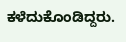ಕಳೆದುಕೊಂಡಿದ್ದರು.